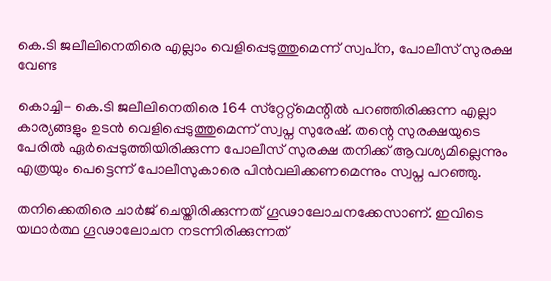കെ.ടി ജലീലിനെതിരെ എല്ലാം വെളിപ്പെടുത്തുമെന്ന് സ്വപ്‌ന, പോലീസ് സുരക്ഷ വേണ്ട

കൊച്ചി- കെ.ടി ജലീലിനെതിരെ 164 സ്‌റ്റേറ്റ്‌മെന്റില്‍ പറഞ്ഞിരിക്കുന്ന എല്ലാ കാര്യങ്ങളും ഉടന്‍ വെളിപ്പെടുത്തുമെന്ന് സ്വപ്ന സുരേഷ്. തന്റെ സുരക്ഷയുടെ പേരില്‍ ഏര്‍പ്പെടുത്തിയിരിക്കുന്ന പോലീസ് സുരക്ഷ തനിക്ക് ആവശ്യമില്ലെന്നും എത്രയും പെട്ടെന്ന് പോലീസുകാരെ പിന്‍വലിക്കണമെന്നും സ്വപ്ന പറഞ്ഞു.

തനിക്കെതിരെ ചാര്‍ജ് ചെയ്തിരിക്കുന്നത് ഗൂഢാലോചനക്കേസാണ്. ഇവിടെ യഥാര്‍ത്ഥ ഗൂഢാലോചന നടന്നിരിക്കുന്നത്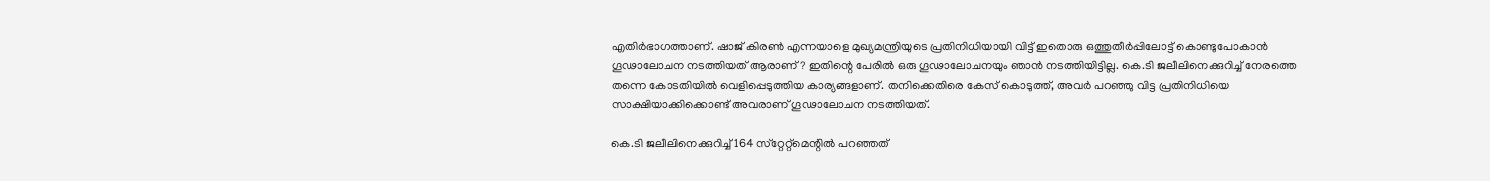എതിര്‍ഭാഗത്താണ്. ഷാജ് കിരണ്‍ എന്നയാളെ മുഖ്യമന്ത്രിയുടെ പ്രതിനിധിയായി വിട്ട് ഇതൊരു ഒത്തുതീര്‍പ്പിലോട്ട് കൊണ്ടുപോകാന്‍ ഗൂഢാലോചന നടത്തിയത് ആരാണ്? ഇതിന്റെ പേരില്‍ ഒരു ഗൂഢാലോചനയും ഞാന്‍ നടത്തിയിട്ടില്ല. കെ.ടി ജലീലിനെക്കുറിച്ച് നേരത്തെ തന്നെ കോടതിയില്‍ വെളിപ്പെടുത്തിയ കാര്യങ്ങളാണ്. തനിക്കെതിരെ കേസ് കൊടുത്ത്, അവര്‍ പറഞ്ഞു വിട്ട പ്രതിനിധിയെ സാക്ഷിയാക്കിക്കൊണ്ട് അവരാണ് ഗൂഢാലോചന നടത്തിയത്.

കെ.ടി ജലീലിനെക്കുറിച്ച് 164 സ്‌റ്റേറ്റ്‌മെന്റില്‍ പറഞ്ഞത്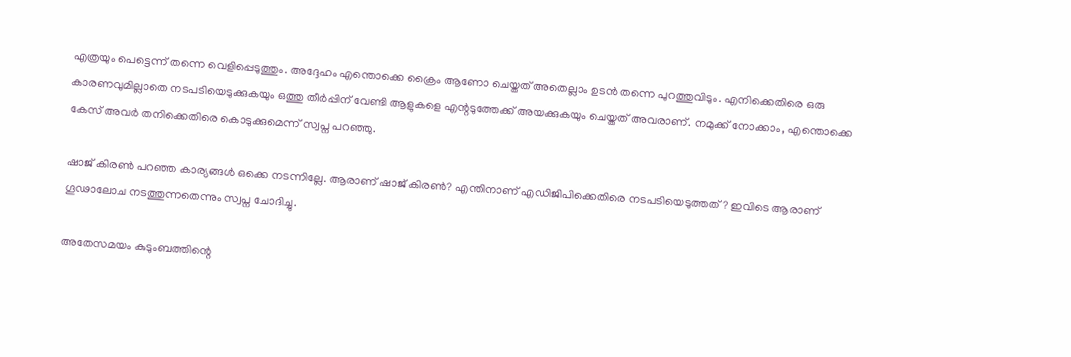എത്രയും പെട്ടെന്ന് തന്നെ വെളിപ്പെടുത്തും. അദ്ദേഹം എന്തൊക്കെ ക്രൈം ആണോ ചെയ്തത് അതെല്ലാം ഉടന്‍ തന്നെ പുറത്തുവിടും. എനിക്കെതിരെ ഒരു കാരണവുമില്ലാതെ നടപടിയെടുക്കുകയും ഒത്തു തീര്‍പ്പിന് വേണ്ടി ആളുകളെ എന്റടുത്തേക്ക് അയക്കുകയും ചെയ്തത് അവരാണ്. നമുക്ക് നോക്കാം, എന്തൊക്കെ കേസ് അവര്‍ തനിക്കെതിരെ കൊടുക്കുമെന്ന് സ്വപ്ന പറഞ്ഞു.

ഷാജ് കിരണ്‍ പറഞ്ഞ കാര്യങ്ങള്‍ ഒക്കെ നടന്നില്ലേ. ആരാണ് ഷാജ് കിരണ്‍? എന്തിനാണ് എഡിജിപിക്കെതിരെ നടപടിയെടുത്തത്? ഇവിടെ ആരാണ് ഗൂഢാലോച നടത്തുന്നതെന്നും സ്വപ്ന ചോദിച്ചു.

അതേസമയം കുടുംബത്തിന്റെ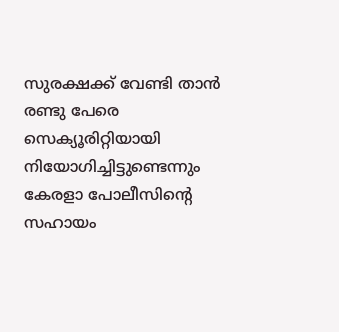സുരക്ഷക്ക് വേണ്ടി താന്‍ രണ്ടു പേരെ സെക്യൂരിറ്റിയായി നിയോഗിച്ചിട്ടുണ്ടെന്നും കേരളാ പോലീസിന്റെ സഹായം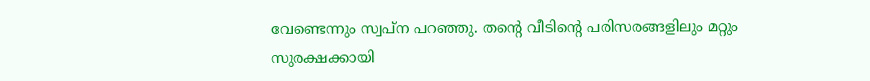വേണ്ടെന്നും സ്വപ്ന പറഞ്ഞു. തന്റെ വീടിന്റെ പരിസരങ്ങളിലും മറ്റും സുരക്ഷക്കായി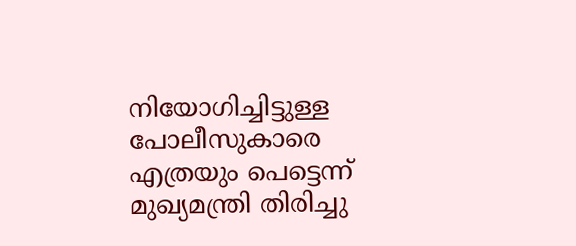നിയോഗിച്ചിട്ടുള്ള പോലീസുകാരെ എത്രയും പെട്ടെന്ന് മുഖ്യമന്ത്രി തിരിച്ചു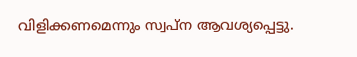വിളിക്കണമെന്നും സ്വപ്ന ആവശ്യപ്പെട്ടു.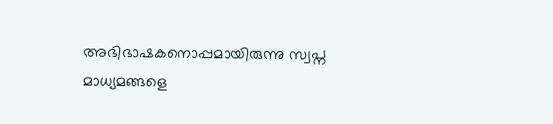അഭിഭാഷകനൊപ്പമായിരുന്നു സ്വപ്ന മാധ്യമങ്ങളെ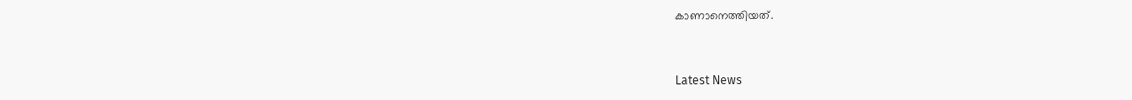കാണാനെത്തിയത്.



Latest News